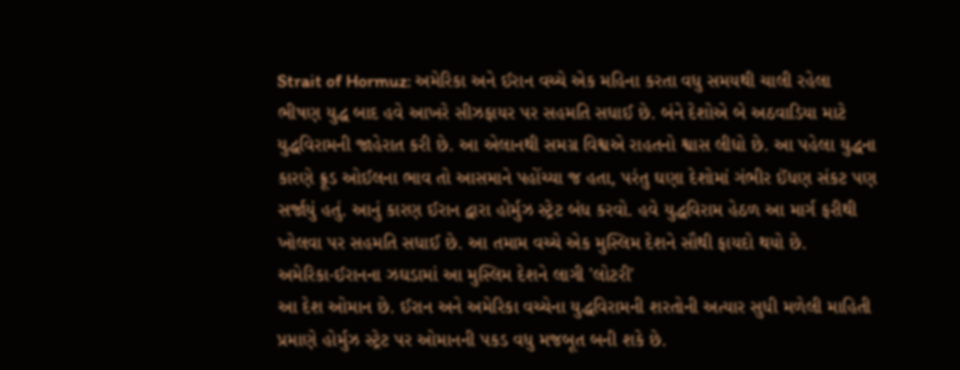Strait of Hormuz: અમેરિકા અને ઈરાન વચ્ચે એક મહિના કરતા વધુ સમયથી ચાલી રહેલા ભીષણ યુદ્ધ બાદ હવે આખરે સીઝફાયર પર સહમતિ સધાઈ છે. બંને દેશોએ બે અઠવાડિયા માટે યુદ્ધવિરામની જાહેરાત કરી છે. આ એલાનથી સમગ્ર વિશ્વએ રાહતનો શ્વાસ લીધો છે. આ પહેલા યુદ્ધના કારણે ક્રૂડ ઓઈલના ભાવ તો આસમાને પહોંચ્યા જ હતા, પરંતુ ઘણા દેશોમાં ગંભીર ઈંધણ સંકટ પણ સર્જાયું હતું. આનું કારણ ઈરાન દ્વારા હોર્મુઝ સ્ટ્રેટ બંધ કરવો. હવે યુદ્ધવિરામ હેઠળ આ માર્ગ ફરીથી ખોલવા પર સહમતિ સધાઈ છે. આ તમામ વચ્ચે એક મુસ્લિમ દેશને સૌથી ફાયદો થયો છે.
અમેરિકા-ઈરાનના ઝઘડામાં આ મુસ્લિમ દેશને લાગી 'લોટરી'
આ દેશ ઓમાન છે. ઈરાન અને અમેરિકા વચ્ચેના યુદ્ધવિરામની શરતોની અત્યાર સુધી મળેલી માહિતી પ્રમાણે હોર્મુઝ સ્ટ્રેટ પર ઓમાનની પકડ વધુ મજબૂત બની શકે છે.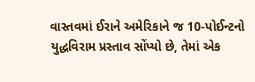વાસ્તવમાં ઈરાને અમેરિકાને જ 10-પોઈન્ટનો યુદ્ધવિરામ પ્રસ્તાવ સોંપ્યો છે, તેમાં એક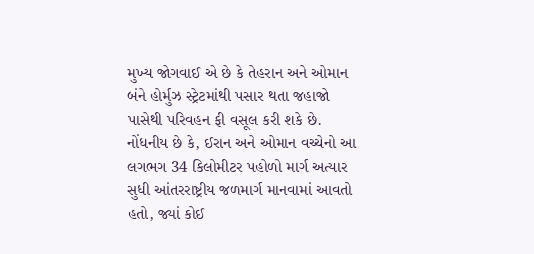મુખ્ય જોગવાઈ એ છે કે તેહરાન અને ઓમાન બંને હોર્મુઝ સ્ટ્રેટમાંથી પસાર થતા જહાજો પાસેથી પરિવહન ફી વસૂલ કરી શકે છે.
નોંધનીય છે કે, ઈરાન અને ઓમાન વચ્ચેનો આ લગભગ 34 કિલોમીટર પહોળો માર્ગ અત્યાર સુધી આંતરરાષ્ટ્રીય જળમાર્ગ માનવામાં આવતો હતો, જ્યાં કોઈ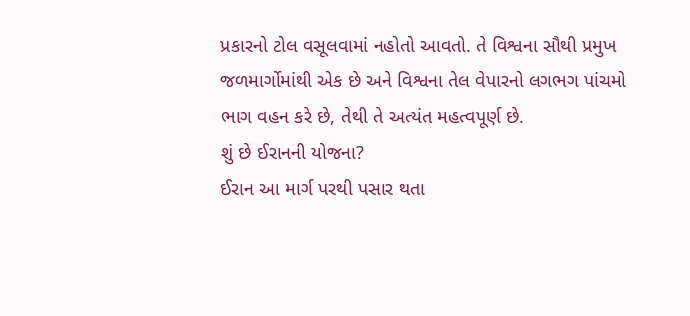પ્રકારનો ટોલ વસૂલવામાં નહોતો આવતો. તે વિશ્વના સૌથી પ્રમુખ જળમાર્ગોમાંથી એક છે અને વિશ્વના તેલ વેપારનો લગભગ પાંચમો ભાગ વહન કરે છે, તેથી તે અત્યંત મહત્વપૂર્ણ છે.
શું છે ઈરાનની યોજના?
ઈરાન આ માર્ગ પરથી પસાર થતા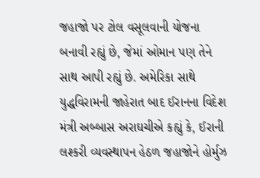જહાજો પર ટોલ વસૂલવાની યોજના બનાવી રહ્યું છે, જેમાં ઓમાન પણ તેને સાથ આપી રહ્યું છે. અમેરિકા સાથે યુદ્ધવિરામની જાહેરાત બાદ ઈરાનના વિદેશ મંત્રી અબ્બાસ અરાઘચીએ કહ્યું કે, ઈરાની લશ્કરી વ્યવસ્થાપન હેઠળ જહાજોને હોર્મુઝ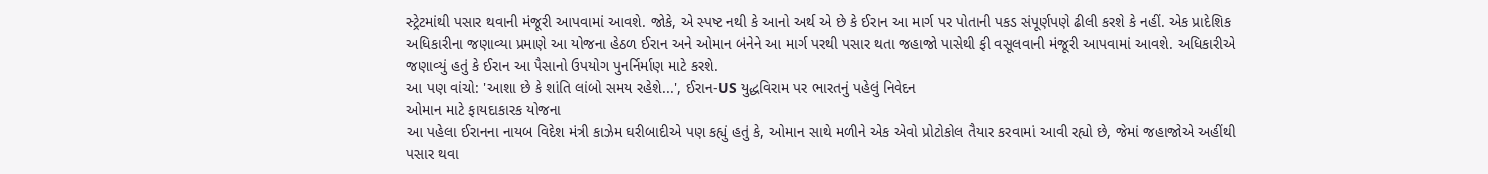સ્ટ્રેટમાંથી પસાર થવાની મંજૂરી આપવામાં આવશે. જોકે, એ સ્પષ્ટ નથી કે આનો અર્થ એ છે કે ઈરાન આ માર્ગ પર પોતાની પકડ સંપૂર્ણપણે ઢીલી કરશે કે નહીં. એક પ્રાદેશિક અધિકારીના જણાવ્યા પ્રમાણે આ યોજના હેઠળ ઈરાન અને ઓમાન બંનેને આ માર્ગ પરથી પસાર થતા જહાજો પાસેથી ફી વસૂલવાની મંજૂરી આપવામાં આવશે. અધિકારીએ જણાવ્યું હતું કે ઈરાન આ પૈસાનો ઉપયોગ પુનર્નિર્માણ માટે કરશે.
આ પણ વાંચો: 'આશા છે કે શાંતિ લાંબો સમય રહેશે...', ઈરાન-US યુદ્ધવિરામ પર ભારતનું પહેલું નિવેદન
ઓમાન માટે ફાયદાકારક યોજના
આ પહેલા ઈરાનના નાયબ વિદેશ મંત્રી કાઝેમ ઘરીબાદીએ પણ કહ્યું હતું કે, ઓમાન સાથે મળીને એક એવો પ્રોટોકોલ તૈયાર કરવામાં આવી રહ્યો છે, જેમાં જહાજોએ અહીંથી પસાર થવા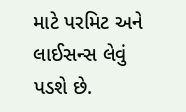માટે પરમિટ અને લાઈસન્સ લેવું પડશે છે.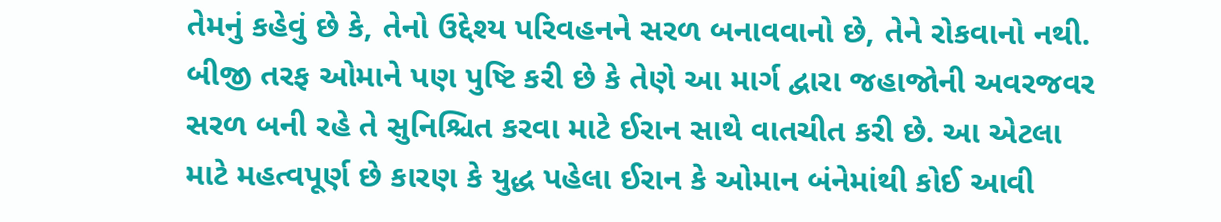તેમનું કહેવું છે કે, તેનો ઉદ્દેશ્ય પરિવહનને સરળ બનાવવાનો છે, તેને રોકવાનો નથી. બીજી તરફ ઓમાને પણ પુષ્ટિ કરી છે કે તેણે આ માર્ગ દ્વારા જહાજોની અવરજવર સરળ બની રહે તે સુનિશ્ચિત કરવા માટે ઈરાન સાથે વાતચીત કરી છે. આ એટલા માટે મહત્વપૂર્ણ છે કારણ કે યુદ્ધ પહેલા ઈરાન કે ઓમાન બંનેમાંથી કોઈ આવી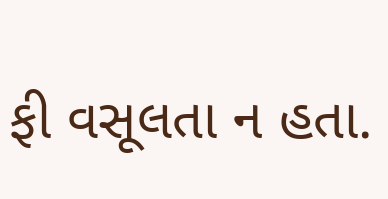ફી વસૂલતા ન હતા.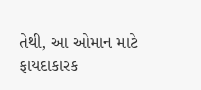તેથી, આ ઓમાન માટે ફાયદાકારક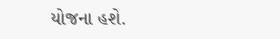યોજના હશે.